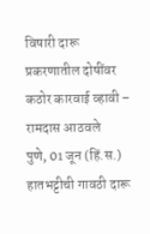विषारी दारू प्रकरणातील दोषींवर कठोर कारवाई व्हावी – रामदास आठवले
पुणे, 01 जून (हिं.स.) हातभट्टीची गावठी दारू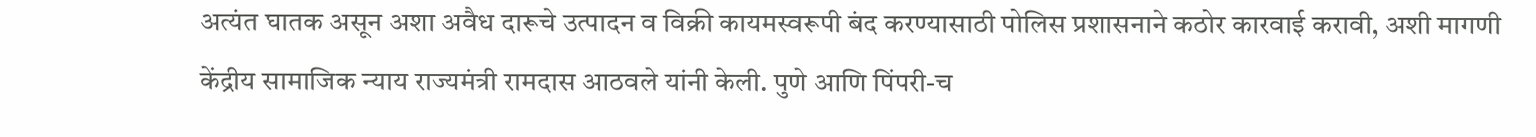अत्यंत घातक असून अशा अवैध दारूचे उत्पादन व विक्री कायमस्वरूपी बंद करण्यासाठी पोलिस प्रशासनाने कठोर कारवाई करावी, अशी मागणी केंद्रीय सामाजिक न्याय राज्यमंत्री रामदास आठवले यांनी केली. पुणे आणि पिंपरी-च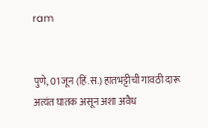ram


पुणे, 01 जून (हिं.स.) हातभट्टीची गावठी दारू अत्यंत घातक असून अशा अवैध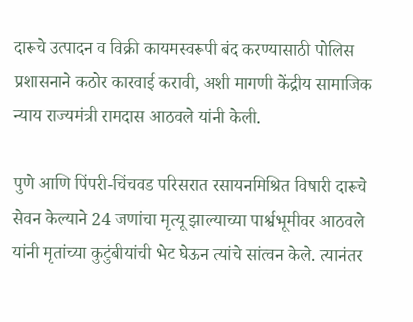दारूचे उत्पादन व विक्री कायमस्वरूपी बंद करण्यासाठी पोलिस प्रशासनाने कठोर कारवाई करावी, अशी मागणी केंद्रीय सामाजिक न्याय राज्यमंत्री रामदास आठवले यांनी केली.

पुणे आणि पिंपरी-चिंचवड परिसरात रसायनमिश्रित विषारी दारूचे सेवन केल्याने 24 जणांचा मृत्यू झाल्याच्या पार्श्वभूमीवर आठवले यांनी मृतांच्या कुटुंबीयांची भेट घेऊन त्यांचे सांत्वन केले. त्यानंतर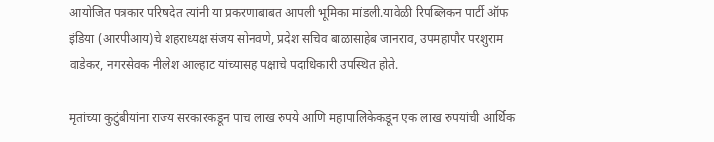आयोजित पत्रकार परिषदेत त्यांनी या प्रकरणाबाबत आपली भूमिका मांडली.यावेळी रिपब्लिकन पार्टी ऑफ इंडिया (आरपीआय)चे शहराध्यक्ष संजय सोनवणे, प्रदेश सचिव बाळासाहेब जानराव, उपमहापौर परशुराम वाडेकर, नगरसेवक नीलेश आल्हाट यांच्यासह पक्षाचे पदाधिकारी उपस्थित होते.

मृतांच्या कुटुंबीयांना राज्य सरकारकडून पाच लाख रुपये आणि महापालिकेकडून एक लाख रुपयांची आर्थिक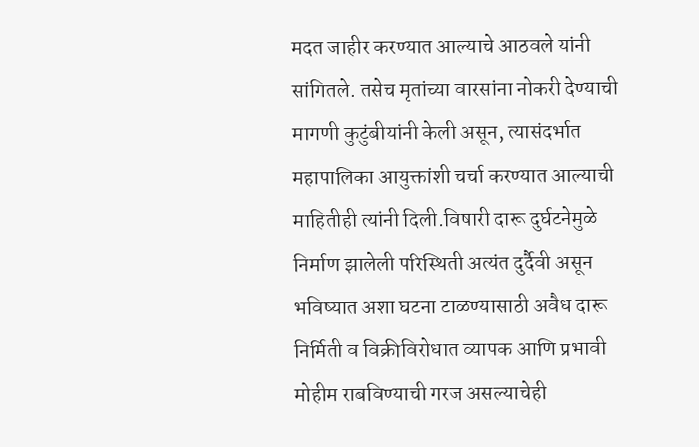मदत जाहीर करण्यात आल्याचे आठवले यांनी सांगितले. तसेच मृतांच्या वारसांना नोकरी देण्याची मागणी कुटुंबीयांनी केली असून, त्यासंदर्भात महापालिका आयुक्तांशी चर्चा करण्यात आल्याची माहितीही त्यांनी दिली.विषारी दारू दुर्घटनेमुळे निर्माण झालेली परिस्थिती अत्यंत दुर्दैवी असून भविष्यात अशा घटना टाळण्यासाठी अवैध दारू निर्मिती व विक्रीविरोधात व्यापक आणि प्रभावी मोहीम राबविण्याची गरज असल्याचेही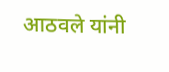आठवले यांनी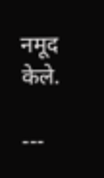नमूद केले.

---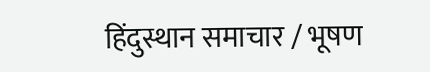हिंदुस्थान समाचार / भूषण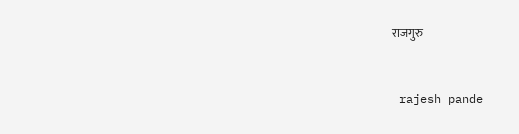राजगुरु


 rajesh pande